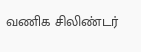வணிக சிலிண்டர்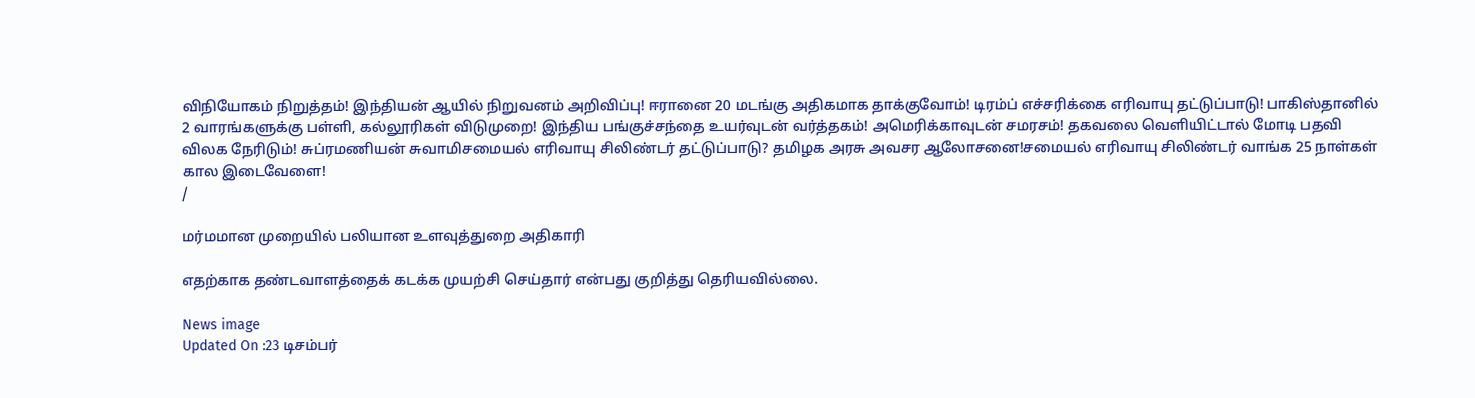விநியோகம் நிறுத்தம்! இந்தியன் ஆயில் நிறுவனம் அறிவிப்பு! ஈரானை 20 மடங்கு அதிகமாக தாக்குவோம்! டிரம்ப் எச்சரிக்கை எரிவாயு தட்டுப்பாடு! பாகிஸ்தானில் 2 வாரங்களுக்கு பள்ளி, கல்லூரிகள் விடுமுறை! இந்திய பங்குச்சந்தை உயர்வுடன் வர்த்தகம்! அமெரிக்காவுடன் சமரசம்! தகவலை வெளியிட்டால் மோடி பதவி விலக நேரிடும்! சுப்ரமணியன் சுவாமிசமையல் எரிவாயு சிலிண்டர் தட்டுப்பாடு? தமிழக அரசு அவசர ஆலோசனை!சமையல் எரிவாயு சிலிண்டர் வாங்க 25 நாள்கள் கால இடைவேளை!
/

மர்மமான முறையில் பலியான உளவுத்துறை அதிகாரி

எதற்காக தண்டவாளத்தைக் கடக்க முயற்சி செய்தார் என்பது குறித்து தெரியவில்லை.

News image
Updated On :23 டிசம்பர்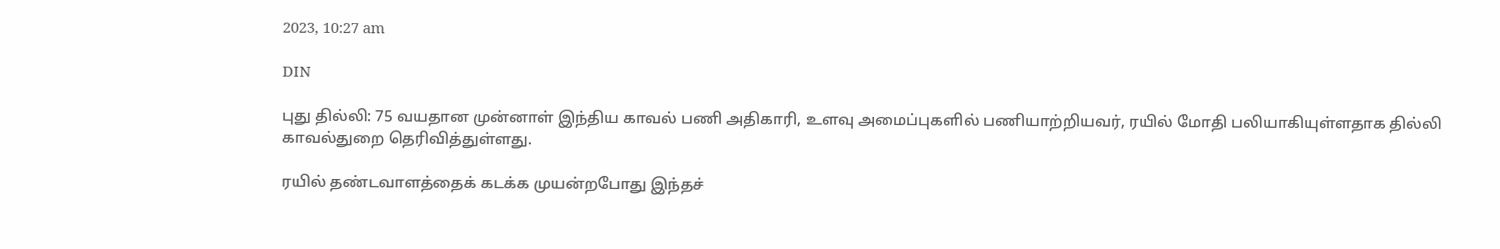2023, 10:27 am

DIN

புது தில்லி: 75 வயதான முன்னாள் இந்திய காவல் பணி அதிகாரி, உளவு அமைப்புகளில் பணியாற்றியவர், ரயில் மோதி பலியாகியுள்ளதாக தில்லி காவல்துறை தெரிவித்துள்ளது.

ரயில் தண்டவாளத்தைக் கடக்க முயன்றபோது இந்தச்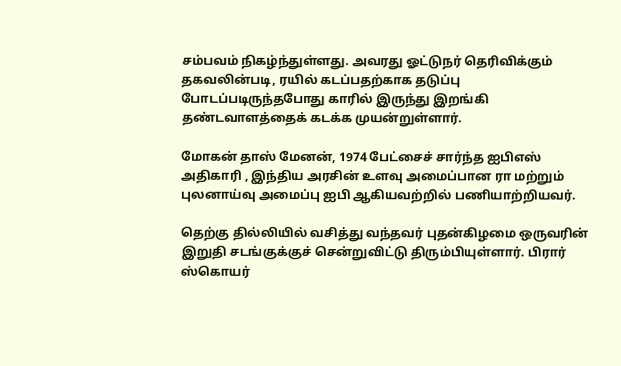சம்பவம் நிகழ்ந்துள்ளது. அவரது ஓட்டுநர் தெரிவிக்கும் தகவலின்படி, ரயில் கடப்பதற்காக தடுப்பு போடப்படிருந்தபோது காரில் இருந்து இறங்கி தண்டவாளத்தைக் கடக்க முயன்றுள்ளார்.

மோகன் தாஸ் மேனன், 1974 பேட்சைச் சார்ந்த ஐபிஎஸ் அதிகாரி , இந்திய அரசின் உளவு அமைப்பான ரா மற்றும் புலனாய்வு அமைப்பு ஐபி ஆகியவற்றில் பணியாற்றியவர்.

தெற்கு தில்லியில் வசித்து வந்தவர் புதன்கிழமை ஒருவரின் இறுதி சடங்குக்குச் சென்றுவிட்டு திரும்பியுள்ளார். பிரார் ஸ்கொயர்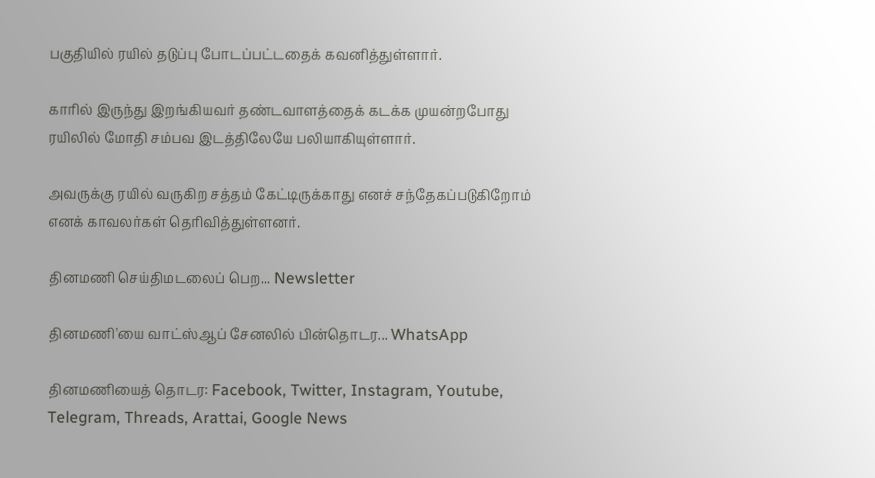பகுதியில் ரயில் தடுப்பு போடப்பட்டதைக் கவனித்துள்ளார்.

காரில் இருந்து இறங்கியவர் தண்டவாளத்தைக் கடக்க முயன்றபோது ரயிலில் மோதி சம்பவ இடத்திலேயே பலியாகியுள்ளார்.

அவருக்கு ரயில் வருகிற சத்தம் கேட்டிருக்காது எனச் சந்தேகப்படுகிறோம் எனக் காவலர்கள் தெரிவித்துள்ளனர்.

தினமணி செய்திமடலைப் பெற... Newsletter

தினமணி'யை வாட்ஸ்ஆப் சேனலில் பின்தொடர... WhatsApp

தினமணியைத் தொடர: Facebook, Twitter, Instagram, Youtube, Telegram, Threads, Arattai, Google News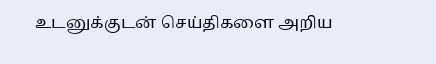உடனுக்குடன் செய்திகளை அறிய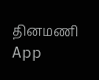தினமணி App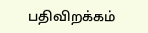பதிவிறக்கம்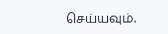செய்யவும்.